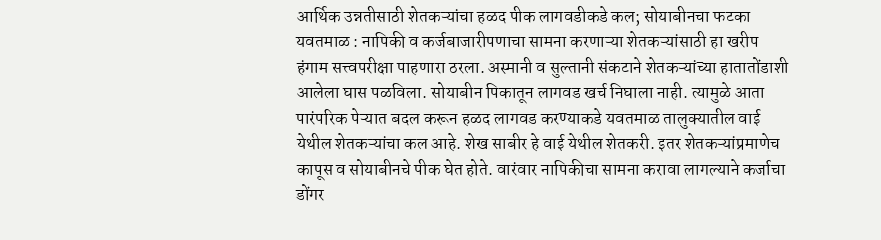आर्थिक उन्नतीसाठी शेतकऱ्यांचा हळद पीक लागवडीकडे कल; सोयाबीनचा फटका यवतमाळ : नापिकी व कर्जबाजारीपणाचा सामना करणाऱ्या शेतकऱ्यांसाठी हा खरीप हंगाम सत्त्वपरीक्षा पाहणारा ठरला. अस्मानी व सुल्तानी संकटाने शेतकऱ्यांच्या हातातोंडाशी आलेला घास पळविला. सोयाबीन पिकातून लागवड खर्च निघाला नाही. त्यामुळे आता पारंपरिक पेऱ्यात बदल करून हळद लागवड करण्याकडे यवतमाळ तालुक्‍यातील वाई येथील शेतकऱ्यांचा कल आहे. शेख साबीर हे वाई येथील शेतकरी. इतर शेतकऱ्यांप्रमाणेच कापूस व सोयाबीनचे पीक घेत होते. वारंवार नापिकीचा सामना करावा लागल्याने कर्जाचा डोंगर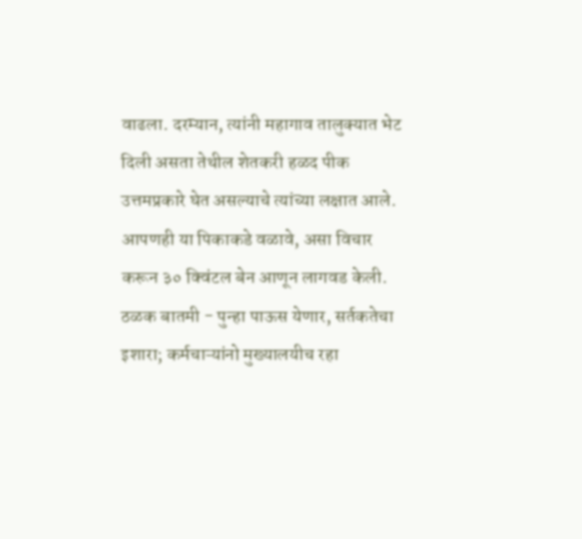वाढला. दरम्यान, त्यांनी महागाव तालुक्‍यात भेट दिली असता तेथील शेतकरी हळद पीक उत्तमप्रकारे घेत असल्याचे त्यांच्या लक्षात आले. आपणही या पिकाकडे वळावे, असा विचार करून ३० क्विंटल बेन आणून लागवड केली. ठळक बातमी - पुन्हा पाऊस येणार, सर्तकतेचा इशारा; कर्मचाऱ्यांनो मुख्यालयीच रहा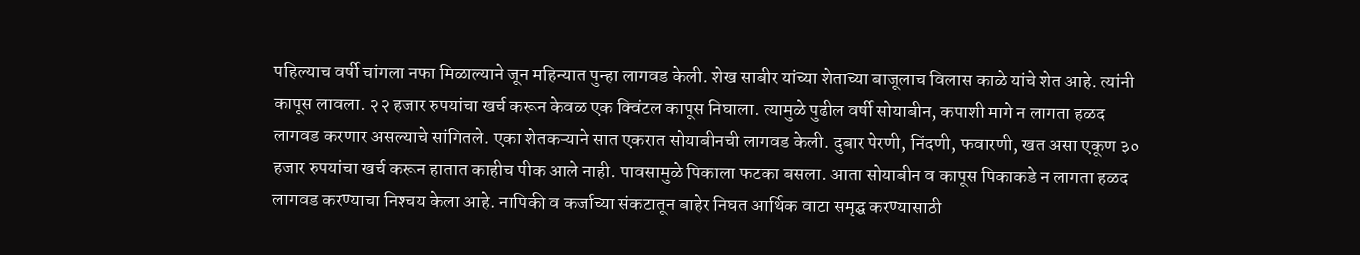पहिल्याच वर्षी चांगला नफा मिळाल्याने जून महिन्यात पुन्हा लागवड केली. शेख साबीर यांच्या शेताच्या बाजूलाच विलास काळे यांचे शेत आहे. त्यांनी कापूस लावला. २२ हजार रुपयांचा खर्च करून केवळ एक क्विंटल कापूस निघाला. त्यामुळे पुढील वर्षी सोयाबीन, कपाशी मागे न लागता हळद लागवड करणार असल्याचे सांगितले. एका शेतकऱ्याने सात एकरात सोयाबीनची लागवड केली. दुबार पेरणी, निंदणी, फवारणी, खत असा एकूण ३० हजार रुपयांचा खर्च करून हातात काहीच पीक आले नाही. पावसामुळे पिकाला फटका बसला. आता सोयाबीन व कापूस पिकाकडे न लागता हळद लागवड करण्याचा निश्‍चय केला आहे. नापिकी व कर्जाच्या संकटातून बाहेर निघत आर्थिक वाटा समृद्घ करण्यासाठी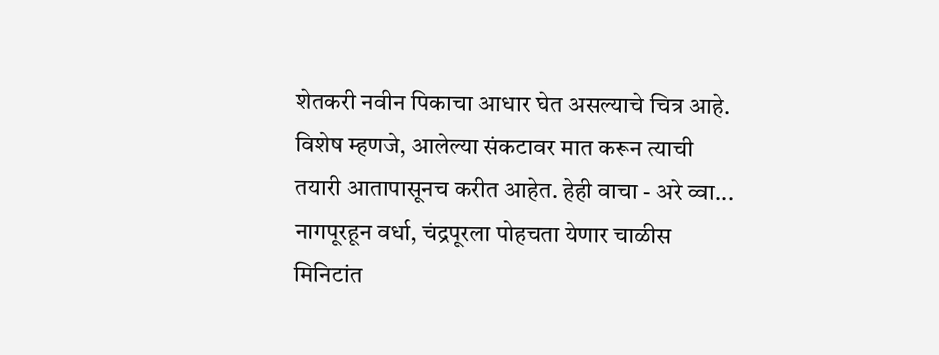शेतकरी नवीन पिकाचा आधार घेत असल्याचे चित्र आहे. विशेष म्हणजे, आलेल्या संकटावर मात करून त्याची तयारी आतापासूनच करीत आहेत. हेही वाचा - अरे व्वा... नागपूरहून वर्धा, चंद्रपूरला पोहचता येणार चाळीस मिनिटांत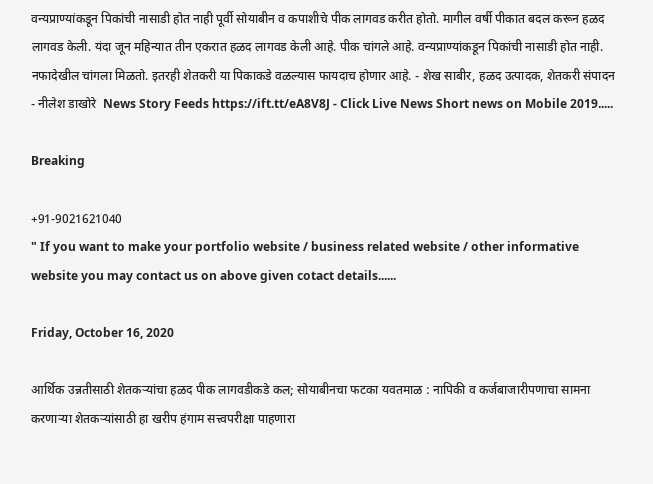वन्यप्राण्यांकडून पिकांची नासाडी होत नाही पूर्वी सोयाबीन व कपाशीचे पीक लागवड करीत होतो. मागील वर्षी पीकात बदल करून हळद लागवड केली. यंदा जून महिन्यात तीन एकरात हळद लागवड केली आहे. पीक चांगले आहे. वन्यप्राण्यांकडून पिकांची नासाडी होत नाही. नफादेखील चांगला मिळतो. इतरही शेतकरी या पिकाकडे वळल्यास फायदाच होणार आहे. - शेख साबीर, हळद उत्पादक, शेतकरी संपादन - नीलेश डाखोरे  News Story Feeds https://ift.tt/eA8V8J - Click Live News Short news on Mobile 2019.....

Breaking

+91-9021621040
" If you want to make your portfolio website / business related website / other informative website you may contact us on above given cotact details......

Friday, October 16, 2020

आर्थिक उन्नतीसाठी शेतकऱ्यांचा हळद पीक लागवडीकडे कल; सोयाबीनचा फटका यवतमाळ : नापिकी व कर्जबाजारीपणाचा सामना करणाऱ्या शेतकऱ्यांसाठी हा खरीप हंगाम सत्त्वपरीक्षा पाहणारा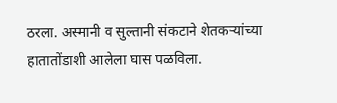ठरला. अस्मानी व सुल्तानी संकटाने शेतकऱ्यांच्या हातातोंडाशी आलेला घास पळविला.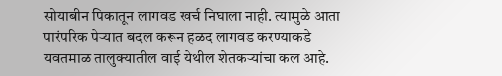सोयाबीन पिकातून लागवड खर्च निघाला नाही. त्यामुळे आता पारंपरिक पेऱ्यात बदल करून हळद लागवड करण्याकडे यवतमाळ तालुक्‍यातील वाई येथील शेतकऱ्यांचा कल आहे.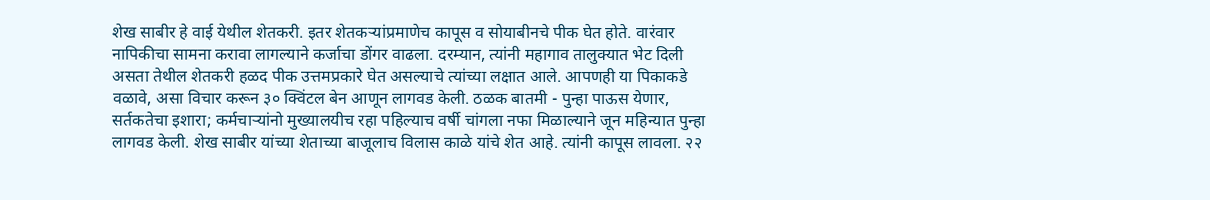शेख साबीर हे वाई येथील शेतकरी. इतर शेतकऱ्यांप्रमाणेच कापूस व सोयाबीनचे पीक घेत होते. वारंवार नापिकीचा सामना करावा लागल्याने कर्जाचा डोंगर वाढला. दरम्यान, त्यांनी महागाव तालुक्‍यात भेट दिली असता तेथील शेतकरी हळद पीक उत्तमप्रकारे घेत असल्याचे त्यांच्या लक्षात आले. आपणही या पिकाकडे वळावे, असा विचार करून ३० क्विंटल बेन आणून लागवड केली. ठळक बातमी - पुन्हा पाऊस येणार, सर्तकतेचा इशारा; कर्मचाऱ्यांनो मुख्यालयीच रहा पहिल्याच वर्षी चांगला नफा मिळाल्याने जून महिन्यात पुन्हा लागवड केली. शेख साबीर यांच्या शेताच्या बाजूलाच विलास काळे यांचे शेत आहे. त्यांनी कापूस लावला. २२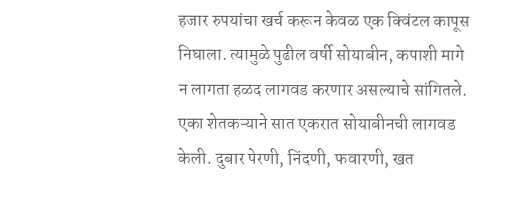हजार रुपयांचा खर्च करून केवळ एक क्विंटल कापूस निघाला. त्यामुळे पुढील वर्षी सोयाबीन, कपाशी मागे न लागता हळद लागवड करणार असल्याचे सांगितले. एका शेतकऱ्याने सात एकरात सोयाबीनची लागवड केली. दुबार पेरणी, निंदणी, फवारणी, खत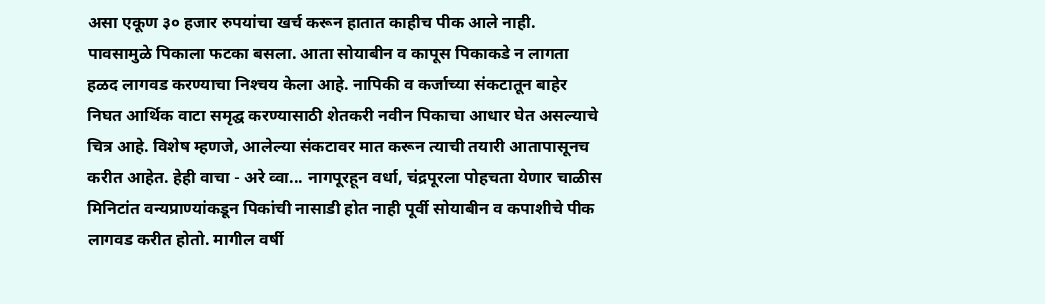असा एकूण ३० हजार रुपयांचा खर्च करून हातात काहीच पीक आले नाही. पावसामुळे पिकाला फटका बसला. आता सोयाबीन व कापूस पिकाकडे न लागता हळद लागवड करण्याचा निश्‍चय केला आहे. नापिकी व कर्जाच्या संकटातून बाहेर निघत आर्थिक वाटा समृद्घ करण्यासाठी शेतकरी नवीन पिकाचा आधार घेत असल्याचे चित्र आहे. विशेष म्हणजे, आलेल्या संकटावर मात करून त्याची तयारी आतापासूनच करीत आहेत. हेही वाचा - अरे व्वा... नागपूरहून वर्धा, चंद्रपूरला पोहचता येणार चाळीस मिनिटांत वन्यप्राण्यांकडून पिकांची नासाडी होत नाही पूर्वी सोयाबीन व कपाशीचे पीक लागवड करीत होतो. मागील वर्षी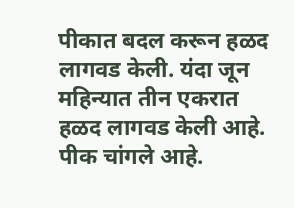पीकात बदल करून हळद लागवड केली. यंदा जून महिन्यात तीन एकरात हळद लागवड केली आहे. पीक चांगले आहे.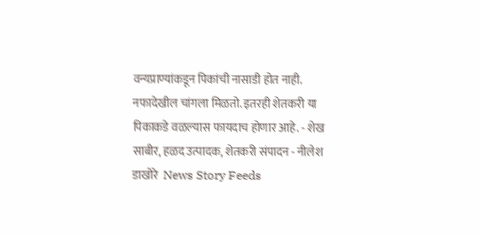वन्यप्राण्यांकडून पिकांची नासाडी होत नाही. नफादेखील चांगला मिळतो. इतरही शेतकरी या पिकाकडे वळल्यास फायदाच होणार आहे. - शेख साबीर, हळद उत्पादक, शेतकरी संपादन - नीलेश डाखोरे  News Story Feeds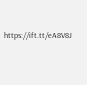https://ift.tt/eA8V8J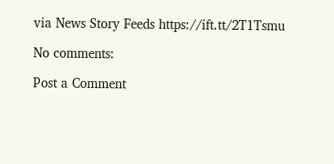via News Story Feeds https://ift.tt/2T1Tsmu

No comments:

Post a Comment